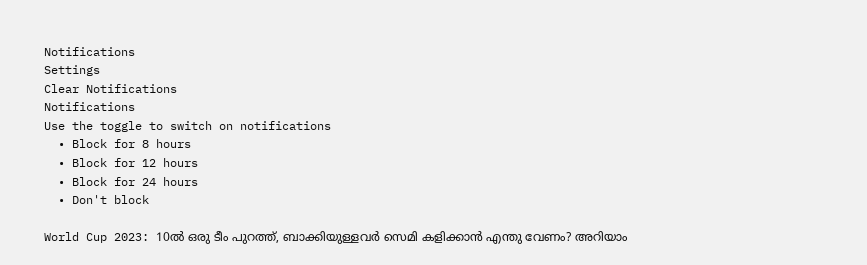Notifications
Settings
Clear Notifications
Notifications
Use the toggle to switch on notifications
  • Block for 8 hours
  • Block for 12 hours
  • Block for 24 hours
  • Don't block

World Cup 2023: 10ല്‍ ഒരു ടീം പുറത്ത്, ബാക്കിയുള്ളവര്‍ സെമി കളിക്കാന്‍ എന്തു വേണം? അറിയാം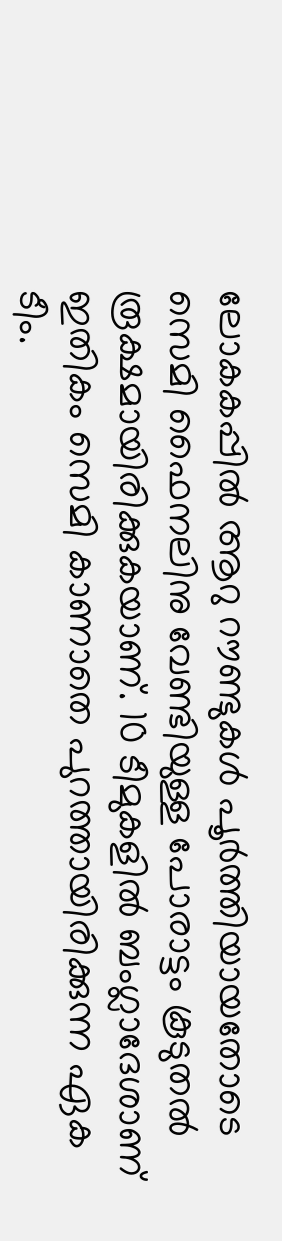ലോകകപ്പില്‍ ആറു റൗണ്ടുകള്‍ പൂര്‍ത്തിയായതോടെ സെമി ഫൈനലിനു വേണ്ടിയുള്ള പോരാട്ടം കൂടുതല്‍ രൂക്ഷമായിരിക്കുകയാണ്. 10 ടീമുകളില്‍ ബംഗ്ലാദേശാണ് ഇതികം സെമി കാണാതെ പുറത്തായിരിക്കുന്ന ഏക ടീം.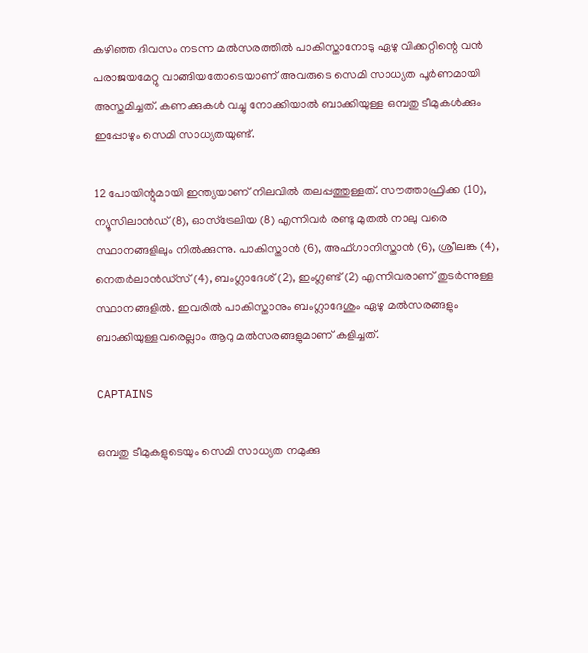കഴിഞ്ഞ ദിവസം നടന്ന മല്‍സരത്തില്‍ പാകിസ്താനോടു ഏഴു വിക്കറ്റിന്റെ വന്‍ പരാജയമേറ്റു വാങ്ങിയതോടെയാണ് അവരുടെ സെമി സാധ്യത പൂര്‍ണമായി അസ്തമിച്ചത്. കണക്കുകള്‍ വച്ചു നോക്കിയാല്‍ ബാക്കിയുള്ള ഒമ്പതു ടീമുകള്‍ക്കും ഇപ്പോഴും സെമി സാധ്യതയുണ്ട്.

12 പോയിന്റുമായി ഇന്ത്യയാണ് നിലവില്‍ തലപ്പത്തുള്ളത്. സൗത്താഫ്രിക്ക (10), ന്യൂസിലാന്‍ഡ് (8), ഓസ്‌ട്രേലിയ (8) എന്നിവര്‍ രണ്ടു മുതല്‍ നാലു വരെ സ്ഥാനങ്ങളിലും നില്‍ക്കുന്നു. പാകിസ്താന്‍ (6), അഫ്ഗാനിസ്താന്‍ (6), ശ്രീലങ്ക (4), നെതര്‍ലാന്‍ഡ്‌സ് (4), ബംഗ്ലാദേശ് (2), ഇംഗ്ലണ്ട് (2) എന്നിവരാണ് തുടര്‍ന്നുള്ള സ്ഥാനങ്ങളില്‍. ഇവരില്‍ പാകിസ്താനും ബംഗ്ലാദേശും ഏഴു മല്‍സരങ്ങളും ബാക്കിയുള്ളവരെല്ലാം ആറു മല്‍സരങ്ങളുമാണ് കളിച്ചത്.

CAPTAINS

ഒമ്പതു ടീമുകളുടെയും സെമി സാധ്യത നമുക്കു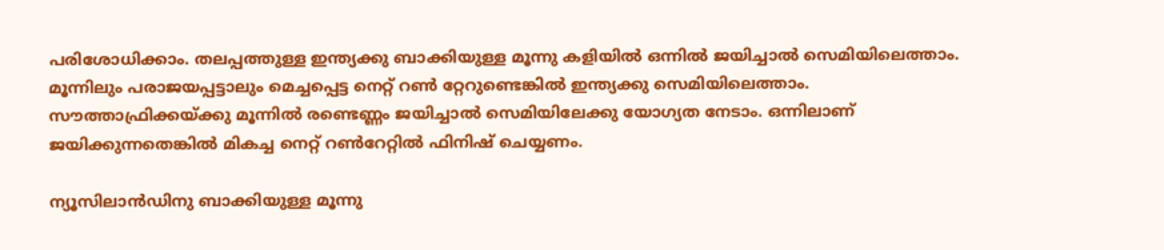പരിശോധിക്കാം. തലപ്പത്തുള്ള ഇന്ത്യക്കു ബാക്കിയുള്ള മൂന്നു കളിയില്‍ ഒന്നില്‍ ജയിച്ചാല്‍ സെമിയിലെത്താം. മൂന്നിലും പരാജയപ്പട്ടാലും മെച്ചപ്പെട്ട നെറ്റ് റണ്‍ റ്റേറുണ്ടെങ്കില്‍ ഇന്ത്യക്കു സെമിയിലെത്താം. സൗത്താഫ്രിക്കയ്ക്കു മൂന്നില്‍ രണ്ടെണ്ണം ജയിച്ചാല്‍ സെമിയിലേക്കു യോഗ്യത നേടാം. ഒന്നിലാണ് ജയിക്കുന്നതെങ്കില്‍ മികച്ച നെറ്റ് റണ്‍റേറ്റില്‍ ഫിനിഷ് ചെയ്യണം.

ന്യൂസിലാന്‍ഡിനു ബാക്കിയുള്ള മൂന്നു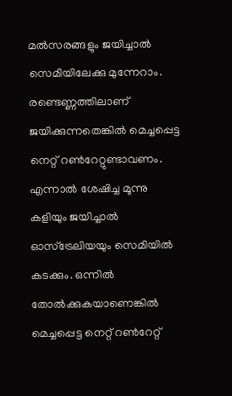മല്‍സരങ്ങളും ജയിച്ചാല്‍ സെമിയിലേക്കു മുന്നേറാം. രണ്ടെണ്ണത്തിലാണ് ജയിക്കുന്നതെങ്കില്‍ മെച്ചപ്പെട്ട നെറ്റ് റണ്‍റേറ്റുണ്ടാവണം. എന്നാല്‍ ശേഷിച്ച മൂന്നു കളിയും ജയിച്ചാല്‍ ഓസ്‌ട്രേലിയയും സെമിയില്‍ കടക്കും. ഒന്നില്‍ തോല്‍ക്കുകയാണെങ്കില്‍ മെച്ചപ്പെട്ട നെറ്റ് റണ്‍റേറ്റ്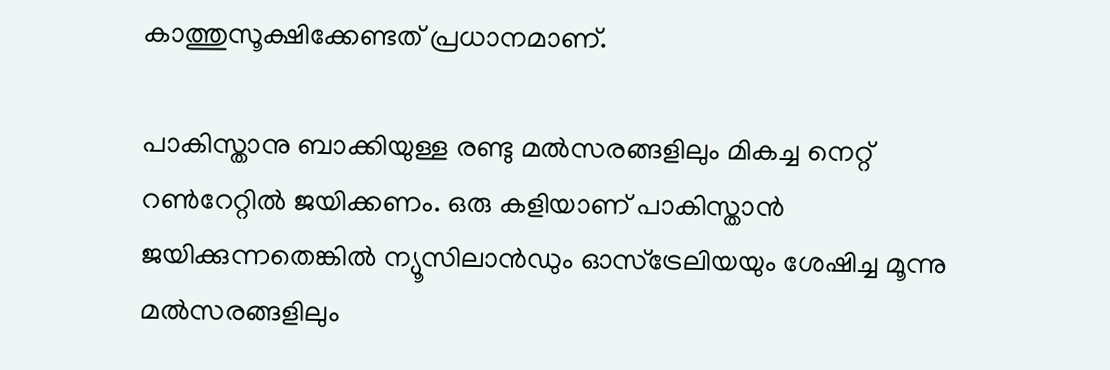കാത്തുസൂക്ഷിക്കേണ്ടത് പ്രധാനമാണ്.

പാകിസ്താനു ബാക്കിയുള്ള രണ്ടു മല്‍സരങ്ങളിലും മികച്ച നെറ്റ് റണ്‍റേറ്റില്‍ ജയിക്കണം. ഒരു കളിയാണ് പാകിസ്താന്‍ ജയിക്കുന്നതെങ്കില്‍ ന്യൂസിലാന്‍ഡും ഓസ്‌ട്രേലിയയും ശേഷിച്ച മൂന്നു മല്‍സരങ്ങളിലും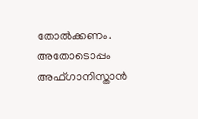തോല്‍ക്കണം. അതോടൊപ്പം അഫ്ഗാനിസ്താന്‍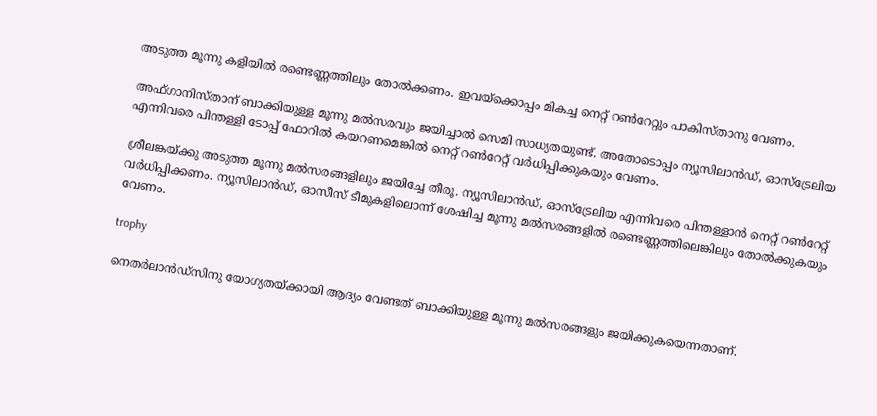അടുത്ത മൂന്നു കളിയില്‍ രണ്ടെണ്ണത്തിലും തോല്‍ക്കണം. ഇവയ്‌ക്കൊപ്പം മികച്ച നെറ്റ് റണ്‍റേറ്റും പാകിസ്താനു വേണം.

അഫ്ഗാനിസ്താന് ബാക്കിയുള്ള മൂന്നു മല്‍സരവും ജയിച്ചാല്‍ സെമി സാധ്യതയുണ്ട്. അതോടൊപ്പം ന്യൂസിലാന്‍ഡ്, ഓസ്‌ട്രേലിയ എന്നിവരെ പിന്തള്ളി ടോപ്പ് ഫോറില്‍ കയറണമെങ്കില്‍ നെറ്റ് റണ്‍റേറ്റ് വര്‍ധിപ്പിക്കുകയും വേണം.

ശ്രീലങ്കയ്ക്കു അടുത്ത മൂന്നു മല്‍സരങ്ങളിലും ജയിച്ചേ തീരൂ. ന്യൂസിലാന്‍ഡ്, ഓസ്‌ട്രേലിയ എന്നിവരെ പിന്തള്ളാന്‍ നെറ്റ് റണ്‍റേറ്റ് വര്‍ധിപ്പിക്കണം. ന്യൂസിലാന്‍ഡ്, ഓസീസ് ടീമുകളിലൊന്ന് ശേഷിച്ച മൂന്നു മല്‍സരങ്ങളില്‍ രണ്ടെണ്ണത്തിലെങ്കിലും തോല്‍ക്കുകയും വേണം.

trophy

നെതര്‍ലാന്‍ഡ്‌സിനു യോഗ്യതയ്ക്കായി ആദ്യം വേണ്ടത് ബാക്കിയുള്ള മൂന്നു മല്‍സരങ്ങളും ജയിക്കുകയെന്നതാണ്.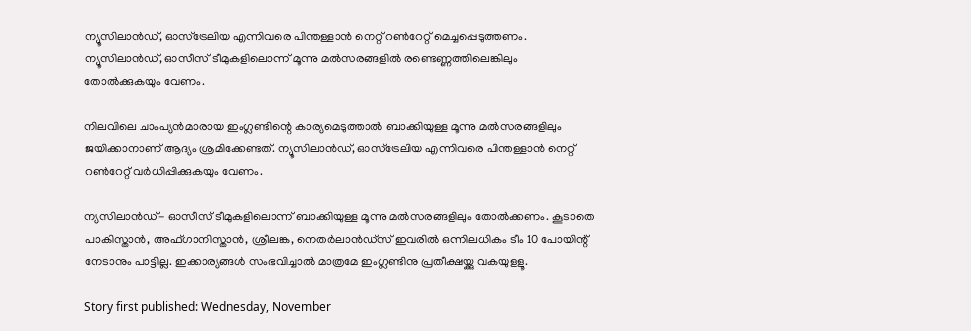ന്യൂസിലാന്‍ഡ്, ഓസ്‌ട്രേലിയ എന്നിവരെ പിന്തള്ളാന്‍ നെറ്റ് റണ്‍റേറ്റ് മെച്ചപ്പെടുത്തണം. ന്യൂസിലാന്‍ഡ്, ഓസീസ് ടീമുകളിലൊന്ന് മൂന്നു മല്‍സരങ്ങളില്‍ രണ്ടെണ്ണത്തിലെങ്കിലും തോല്‍ക്കുകയും വേണം.

നിലവിലെ ചാംപ്യന്‍മാരായ ഇംഗ്ലണ്ടിന്റെ കാര്യമെടുത്താല്‍ ബാക്കിയുള്ള മൂന്നു മല്‍സരങ്ങളിലും ജയിക്കാനാണ് ആദ്യം ശ്രമിക്കേണ്ടത്. ന്യൂസിലാന്‍ഡ്, ഓസ്‌ട്രേലിയ എന്നിവരെ പിന്തള്ളാന്‍ നെറ്റ് റണ്‍റേറ്റ് വര്‍ധിപ്പിക്കുകയും വേണം.

ന്യസിലാന്‍ഡ്- ഓസീസ് ടീമുകളിലൊന്ന് ബാക്കിയുള്ള മൂന്നു മല്‍സരങ്ങളിലും തോല്‍ക്കണം. കൂടാതെ പാകിസ്താന്‍, അഫ്ഗാനിസ്താന്‍, ശ്രീലങ്ക, നെതര്‍ലാന്‍ഡ്‌സ് ഇവരില്‍ ഒന്നിലധികം ടീം 10 പോയിന്റ് നേടാനും പാട്ടില്ല. ഇക്കാര്യങ്ങള്‍ സംഭവിച്ചാല്‍ മാത്രമേ ഇംഗ്ലണ്ടിനു പ്രതീക്ഷയ്ക്കു വകയുളളൂ.

Story first published: Wednesday, November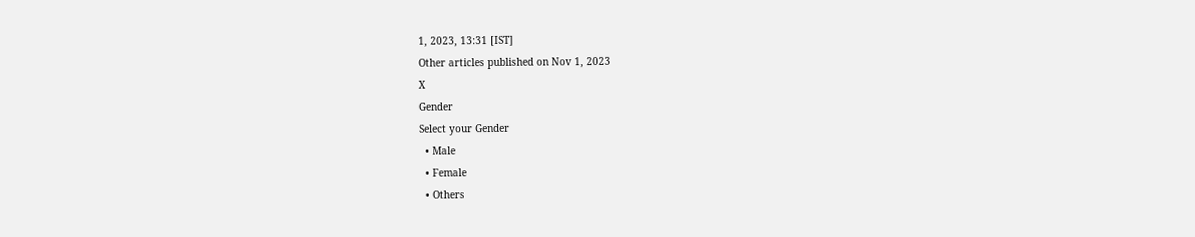1, 2023, 13:31 [IST]
Other articles published on Nov 1, 2023
X
Gender
Select your Gender
  • Male
  • Female
  • Others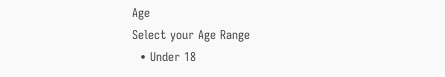Age
Select your Age Range
  • Under 18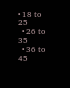• 18 to 25
  • 26 to 35
  • 36 to 45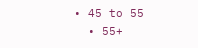• 45 to 55
  • 55+